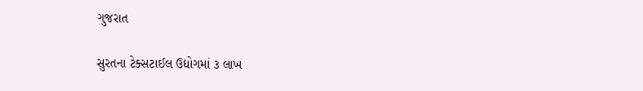ગુજરાત

સુરતના ટેક્સટાઈલ ઉદ્યોગમાં ૩ લાખ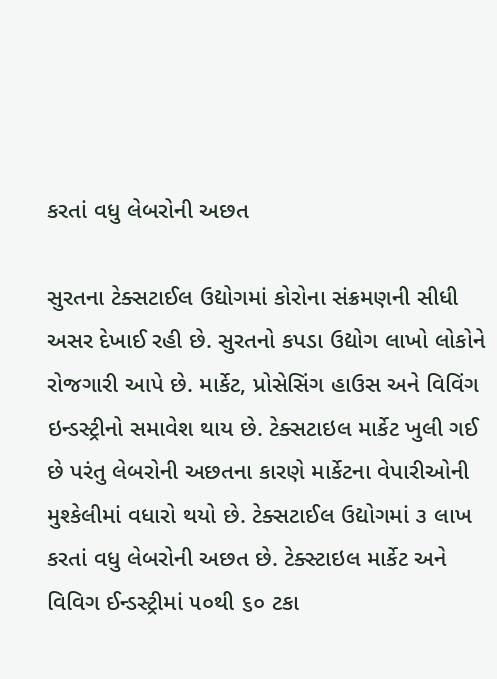કરતાં વધુ લેબરોની અછત

સુરતના ટેક્સટાઈલ ઉદ્યોગમાં કોરોના સંક્રમણની સીધી અસર દેખાઈ રહી છે. સુરતનો કપડા ઉદ્યોગ લાખો લોકોને રોજગારી આપે છે. માર્કેટ, પ્રોસેસિંગ હાઉસ અને વિવિંગ ઇન્ડસ્ટ્રીનો સમાવેશ થાય છે. ટેક્સટાઇલ માર્કેટ ખુલી ગઈ છે પરંતુ લેબરોની અછતના કારણે માર્કેટના વેપારીઓની મુશ્કેલીમાં વધારો થયો છે. ટેક્સટાઈલ ઉદ્યોગમાં ૩ લાખ કરતાં વધુ લેબરોની અછત છે. ટેક્સ્ટાઇલ માર્કેટ અને વિવિગ ઈન્ડસ્ટ્રીમાં ૫૦થી ૬૦ ટકા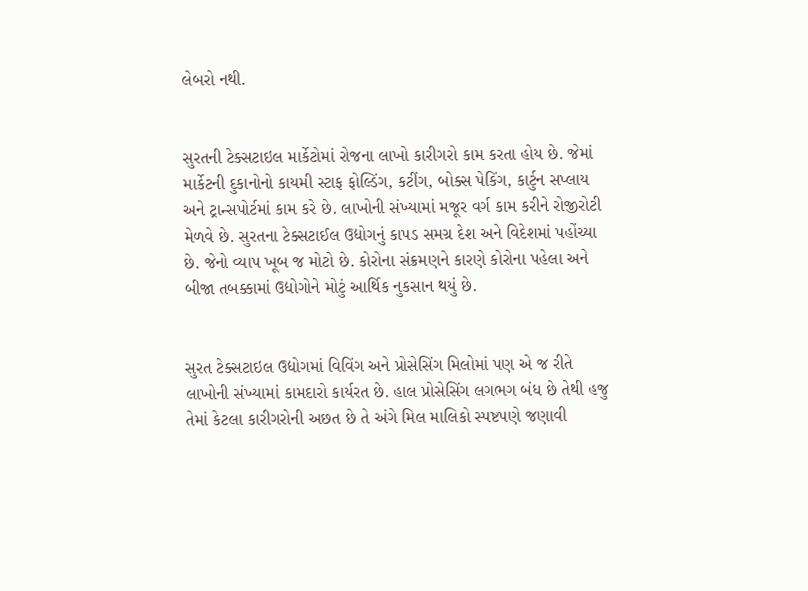લેબરો નથી.


સુરતની ટેક્સટાઇલ માર્કેટોમાં રોજના લાખો કારીગરો કામ કરતા હોય છે. જેમાં માર્કેટની દુકાનોનો કાયમી સ્ટાફ ફોલ્ડિંગ, કટીંગ, બોક્સ પેકિંગ, કાર્ટુન સપ્લાય અને ટ્રાન્સપોર્ટમાં કામ કરે છે. લાખોની સંખ્યામાં મજૂર વર્ગ કામ કરીને રોજીરોટી મેળવે છે. સુરતના ટેક્સટાઈલ ઉદ્યોગનું કાપડ સમગ્ર દેશ અને વિદેશમાં પહોંચ્યા છે. જેનો વ્યાપ ખૂબ જ મોટો છે. કોરોના સંક્રમણને કારણે કોરોના પહેલા અને બીજા તબક્કામાં ઉદ્યોગોને મોટું આર્થિક નુકસાન થયું છે.


સુરત ટેક્સટાઇલ ઉદ્યોગમાં વિવિંગ અને પ્રોસેસિંગ મિલોમાં પણ એ જ રીતે લાખોની સંખ્યામાં કામદારો કાર્યરત છે. હાલ પ્રોસેસિંગ લગભગ બંધ છે તેથી હજુ તેમાં કેટલા કારીગરોની અછત છે તે અંગે મિલ માલિકો સ્પષ્ટપણે જણાવી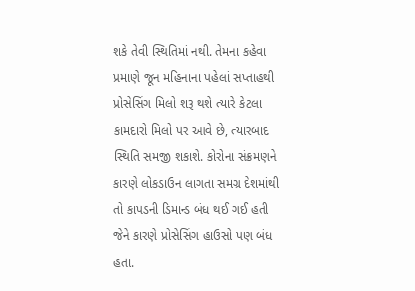શકે તેવી સ્થિતિમાં નથી. તેમના કહેવા પ્રમાણે જૂન મહિનાના પહેલાં સપ્તાહથી પ્રોસેસિંગ મિલો શરૂ થશે ત્યારે કેટલા કામદારો મિલો પર આવે છે, ત્યારબાદ સ્થિતિ સમજી શકાશે. કોરોના સંક્રમણને કારણે લોકડાઉન લાગતા સમગ્ર દેશમાંથી તો કાપડની ડિમાન્ડ બંધ થઈ ગઈ હતી જેને કારણે પ્રોસેસિંગ હાઉસો પણ બંધ હતા.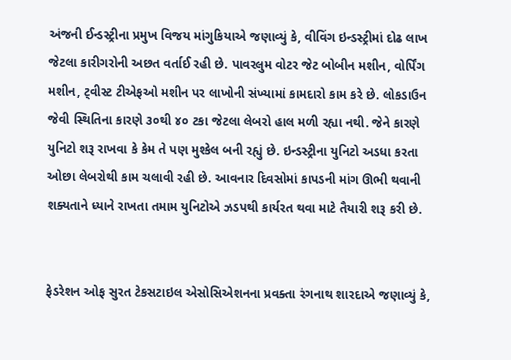અંજની ઈન્ડસ્ટ્રીના પ્રમુખ વિજય માંગુકિયાએ જણાવ્યું કે, વીવિંગ ઇન્ડસ્ટ્રીમાં દોઢ લાખ જેટલા કારીગરોની અછત વર્તાઈ રહી છે. પાવરલુમ વોટર જેટ બોબીન મશીન, વોર્પિંગ મશીન, ટ્‌વીસ્ટ ટીએફઓ મશીન પર લાખોની સંખ્યામાં કામદારો કામ કરે છે. લોકડાઉન જેવી સ્થિતિના કારણે ૩૦થી ૪૦ ટકા જેટલા લેબરો હાલ મળી રહ્યા નથી. જેને કારણે યુનિટો શરૂ રાખવા કે કેમ તે પણ મુશ્કેલ બની રહ્યું છે. ઇન્ડસ્ટ્રીના યુનિટો અડધા કરતા ઓછા લેબરોથી કામ ચલાવી રહી છે. આવનાર દિવસોમાં કાપડની માંગ ઊભી થવાની શક્યતાને ધ્યાને રાખતા તમામ યુનિટોએ ઝડપથી કાર્યરત થવા માટે તૈયારી શરૂ કરી છે.


ફેડરેશન ઓફ સુરત ટેકસટાઇલ એસોસિએશનના પ્રવક્તા રંગનાથ શારદાએ જણાવ્યું કે,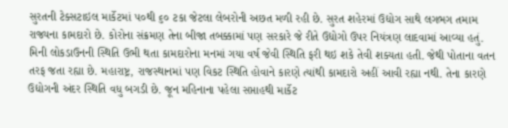સુરતની ટેક્સટાઇલ માર્કેટમાં ૫૦થી ૬૦ ટકા જેટલા લેબરોની અછત મળી રહી છે. સુરત શહેરમાં ઉદ્યોગ સાથે લગભગ તમામ રાજ્યના કામદારો છે. કોરોના સંક્રમણ તેના બીજા તબક્કામાં પણ સરકારે જે રીતે ઉદ્યોગો ઉપર નિયંત્રણ લાદવામાં આવ્યા હતું. મિની લોકડાઉનની સ્થિતિ ઉભી થતા કામદારોના મનમાં ગયા વર્ષ જેવી સ્થિતિ ફરી થઇ શકે તેવી શક્યતા હતી. જેથી પોતાના વતન તરફ જતા રહ્યા છે. મહારાષ્ટ્ર, રાજસ્થાનમાં પણ વિકટ સ્થિતિ હોવાને કારણે ત્યાંથી કામદારો અહીં આવી રહ્યા નથી. તેના કારણે ઉદ્યોગની અંદર સ્થિતિ વધુ બગડી છે. જૂન મહિનાના પહેલા સપ્તાહથી માર્કેટ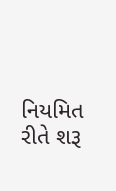નિયમિત રીતે શરૂ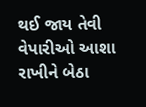થઈ જાય તેવી વેપારીઓ આશા રાખીને બેઠા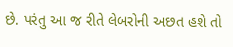છે. પરંતુ આ જ રીતે લેબરોની અછત હશે તો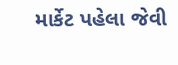માર્કેટ પહેલા જેવી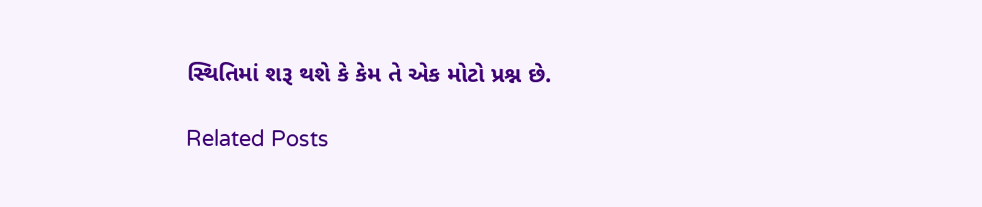સ્થિતિમાં શરૂ થશે કે કેમ તે એક મોટો પ્રશ્ન છે.

Related Posts